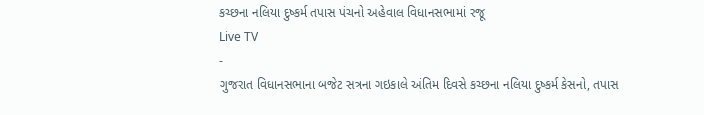કચ્છના નલિયા દુષ્કર્મ તપાસ પંચનો અહેવાલ વિધાનસભામાં રજૂ
Live TV
-
ગુજરાત વિધાનસભાના બજેટ સત્રના ગઇકાલે અંતિમ દિવસે કચ્છના નલિયા દુષ્કર્મ કેસનો, તપાસ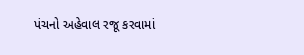પંચનો અહેવાલ રજૂ કરવામાં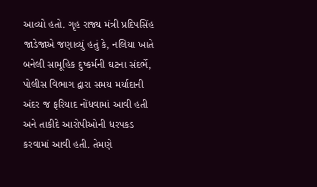આવ્યો હતો. ગૃહ રાજ્ય મંત્રી પ્રદિપસિંહ જાડેજાએ જણાવ્યું હતું કે, નલિયા ખાતે બનેલી સામૂહિક દુષ્કર્મની ઘટના સંદર્ભે, પોલીસ વિભાગ દ્વારા સમય મર્યાદાની અંદર જ ફરિયાદ નોંધવામાં આવી હતી અને તાકીદે આરોપીઓની ધરપકડ કરવામાં આવી હતી. તેમણે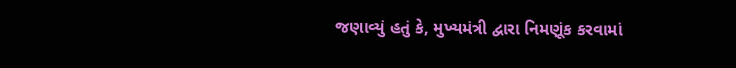જણાવ્યું હતું કે, મુખ્યમંત્રી દ્વારા નિમણૂંક કરવામાં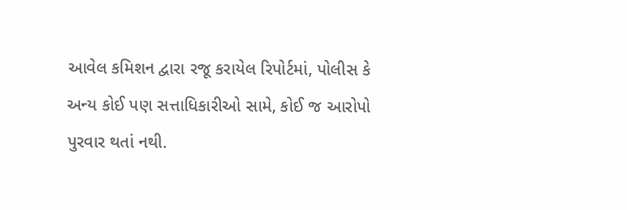આવેલ કમિશન દ્વારા રજૂ કરાયેલ રિપોર્ટમાં, પોલીસ કે અન્ય કોઈ પણ સત્તાધિકારીઓ સામે, કોઈ જ આરોપો પુરવાર થતાં નથી.